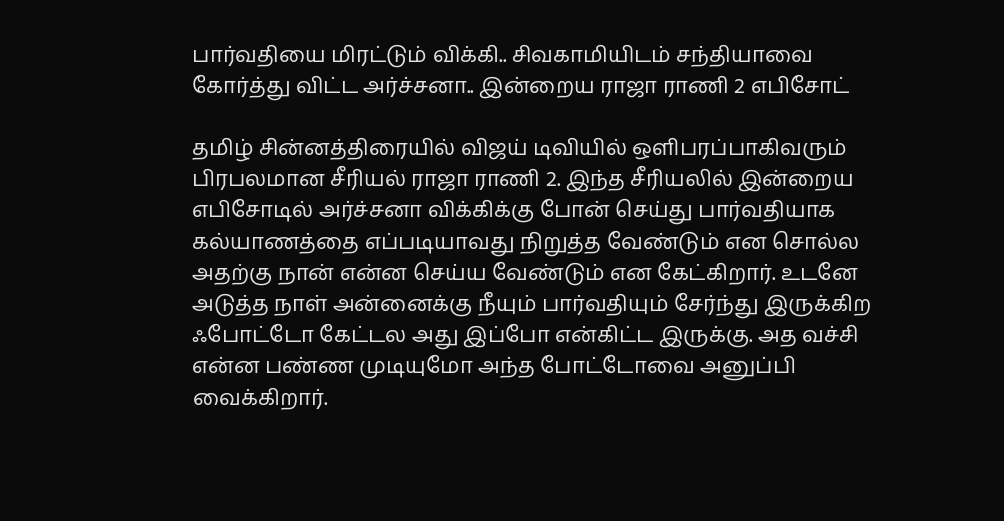பார்வதியை மிரட்டும் விக்கி.. சிவகாமியிடம் சந்தியாவை கோர்த்து விட்ட அர்ச்சனா.. இன்றைய ராஜா ராணி 2 எபிசோட்

தமிழ் சின்னத்திரையில் விஜய் டிவியில் ஒளிபரப்பாகிவரும் பிரபலமான சீரியல் ராஜா ராணி 2. இந்த சீரியலில் இன்றைய எபிசோடில் அர்ச்சனா விக்கிக்கு போன் செய்து பார்வதியாக கல்யாணத்தை எப்படியாவது நிறுத்த வேண்டும் என சொல்ல அதற்கு நான் என்ன செய்ய வேண்டும் என கேட்கிறார். உடனே அடுத்த நாள் அன்னைக்கு நீயும் பார்வதியும் சேர்ந்து இருக்கிற ஃபோட்டோ கேட்டல அது இப்போ என்கிட்ட இருக்கு. அத வச்சி என்ன பண்ண முடியுமோ அந்த போட்டோவை அனுப்பி வைக்கிறார்.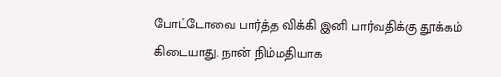போட்டோவை பார்த்த விக்கி இனி பார்வதிக்கு தூக்கம் கிடையாது. நான் நிம்மதியாக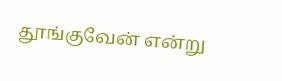தூங்குவேன் என்று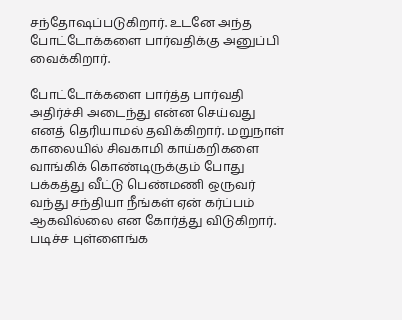சந்தோஷப்படுகிறார். உடனே அந்த போட்டோக்களை பார்வதிக்கு அனுப்பி வைக்கிறார்.

போட்டோக்களை பார்த்த பார்வதி அதிர்ச்சி அடைந்து என்ன செய்வது எனத் தெரியாமல் தவிக்கிறார். மறுநாள் காலையில் சிவகாமி காய்கறிகளை வாங்கிக் கொண்டிருக்கும் போது பக்கத்து வீட்டு பெண்மணி ஒருவர் வந்து சந்தியா நீங்கள் ஏன் கர்ப்பம் ஆகவில்லை என கோர்த்து விடுகிறார். படிச்ச புள்ளைங்க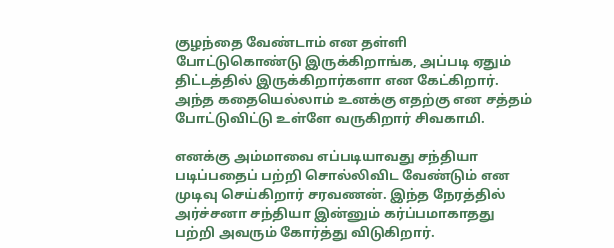குழந்தை வேண்டாம் என தள்ளி போட்டுகொண்டு இருக்கிறாங்க, அப்படி ஏதும் திட்டத்தில் இருக்கிறார்களா என கேட்கிறார். அந்த கதையெல்லாம் உனக்கு எதற்கு என சத்தம் போட்டுவிட்டு உள்ளே வருகிறார் சிவகாமி.

எனக்கு அம்மாவை எப்படியாவது சந்தியா படிப்பதைப் பற்றி சொல்லிவிட வேண்டும் என முடிவு செய்கிறார் சரவணன். இந்த நேரத்தில் அர்ச்சனா சந்தியா இன்னும் கர்ப்பமாகாதது பற்றி அவரும் கோர்த்து விடுகிறார்.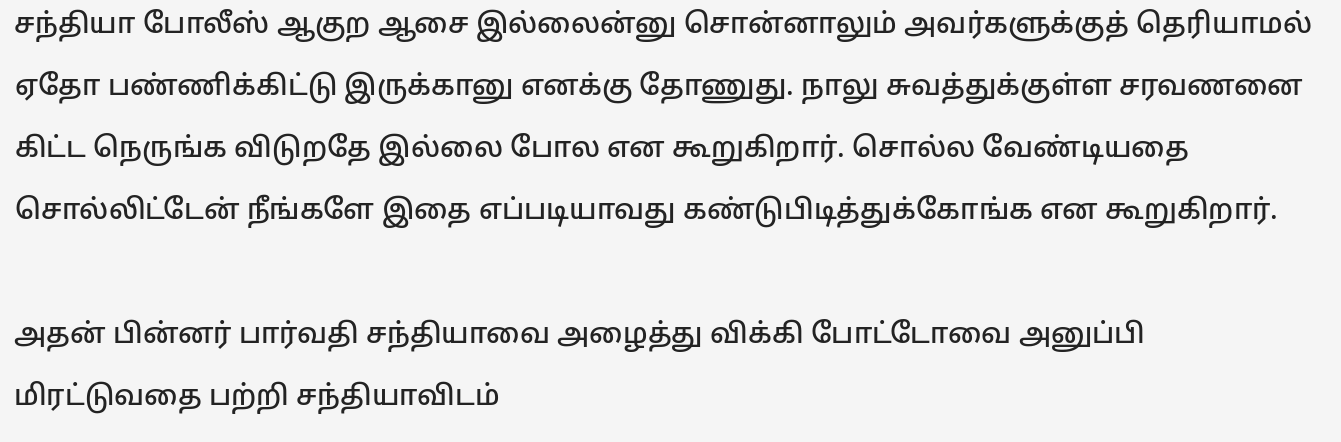சந்தியா போலீஸ் ஆகுற ஆசை இல்லைன்னு சொன்னாலும் அவர்களுக்குத் தெரியாமல் ஏதோ பண்ணிக்கிட்டு இருக்கானு எனக்கு தோணுது. நாலு சுவத்துக்குள்ள சரவணனை கிட்ட நெருங்க விடுறதே இல்லை போல என கூறுகிறார். சொல்ல வேண்டியதை சொல்லிட்டேன் நீங்களே இதை எப்படியாவது கண்டுபிடித்துக்கோங்க என கூறுகிறார்.

அதன் பின்னர் பார்வதி சந்தியாவை அழைத்து விக்கி போட்டோவை அனுப்பி மிரட்டுவதை பற்றி சந்தியாவிடம்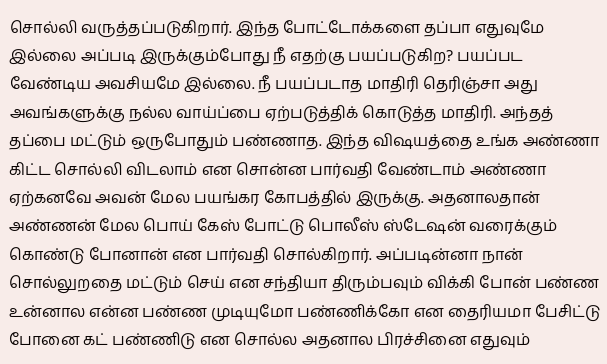சொல்லி வருத்தப்படுகிறார். இந்த போட்டோக்களை தப்பா எதுவுமே இல்லை அப்படி இருக்கும்போது நீ எதற்கு பயப்படுகிற? பயப்பட வேண்டிய அவசியமே இல்லை. நீ பயப்படாத மாதிரி தெரிஞ்சா அது அவங்களுக்கு நல்ல வாய்ப்பை ஏற்படுத்திக் கொடுத்த மாதிரி. அந்தத் தப்பை மட்டும் ஒருபோதும் பண்ணாத. இந்த விஷயத்தை உங்க அண்ணா கிட்ட சொல்லி விடலாம் என சொன்ன பார்வதி வேண்டாம் அண்ணா ஏற்கனவே அவன் மேல பயங்கர கோபத்தில் இருக்கு. அதனாலதான் அண்ணன் மேல பொய் கேஸ் போட்டு பொலீஸ் ஸ்டேஷன் வரைக்கும் கொண்டு போனான் என பார்வதி சொல்கிறார். அப்படின்னா நான் சொல்லுறதை மட்டும் செய் என சந்தியா திரும்பவும் விக்கி போன் பண்ண உன்னால என்ன பண்ண முடியுமோ பண்ணிக்கோ என தைரியமா பேசிட்டு போனை கட் பண்ணிடு என சொல்ல அதனால பிரச்சினை எதுவும்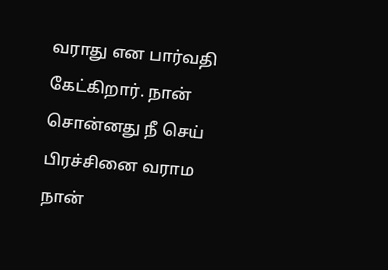வராது என பார்வதி கேட்கிறார். நான் சொன்னது நீ செய் பிரச்சினை வராம நான்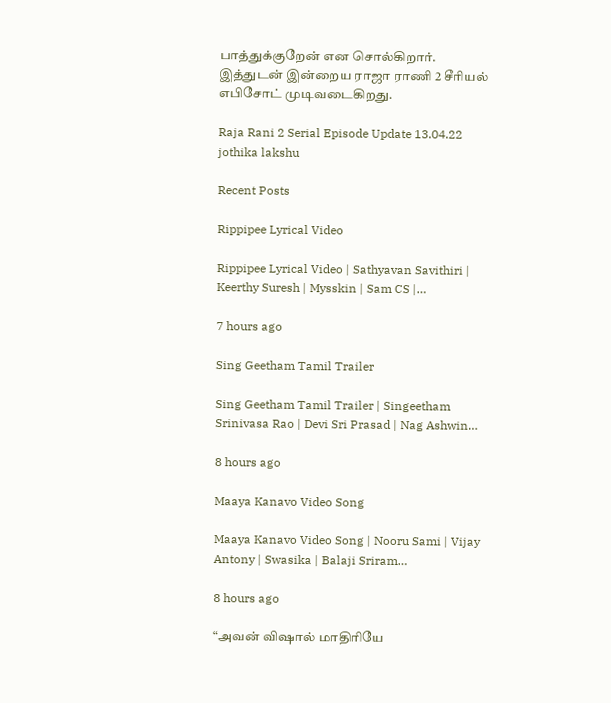பாத்துக்குறேன் என சொல்கிறார். இத்துடன் இன்றைய ராஜா ராணி 2 சீரியல் எபிசோட் முடிவடைகிறது.

Raja Rani 2 Serial Episode Update 13.04.22
jothika lakshu

Recent Posts

Rippipee Lyrical Video

Rippipee Lyrical Video | Sathyavan Savithiri | Keerthy Suresh | Mysskin | Sam CS |…

7 hours ago

Sing Geetham Tamil Trailer

Sing Geetham Tamil Trailer | Singeetham Srinivasa Rao | Devi Sri Prasad | Nag Ashwin…

8 hours ago

Maaya Kanavo Video Song

Maaya Kanavo Video Song | Nooru Sami | Vijay Antony | Swasika | Balaji Sriram…

8 hours ago

“அவன் விஷால் மாதிரியே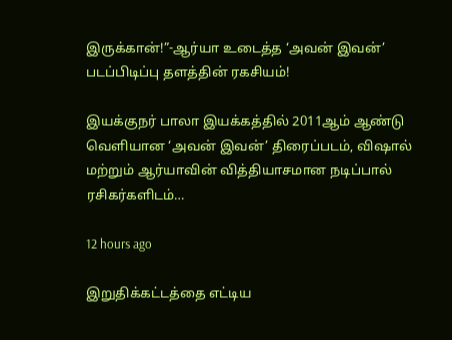இருக்கான்!”-ஆர்யா உடைத்த ‘அவன் இவன்’ படப்பிடிப்பு தளத்தின் ரகசியம்!

இயக்குநர் பாலா இயக்கத்தில் 2011ஆம் ஆண்டு வெளியான ‘அவன் இவன்’ திரைப்படம், விஷால் மற்றும் ஆர்யாவின் வித்தியாசமான நடிப்பால் ரசிகர்களிடம்…

12 hours ago

இறுதிக்கட்டத்தை எட்டிய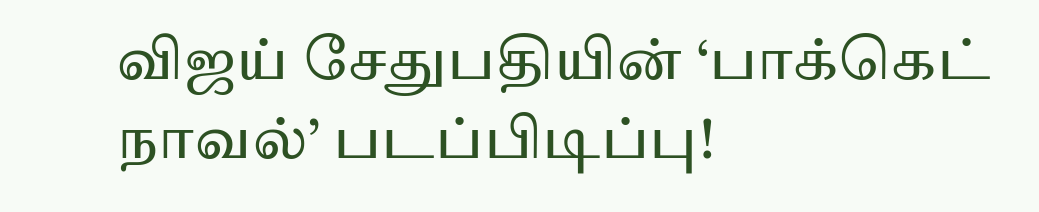விஜய் சேதுபதியின் ‘பாக்கெட் நாவல்’ படப்பிடிப்பு!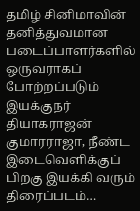தமிழ் சினிமாவின் தனித்துவமான படைப்பாளர்களில் ஒருவராகப் போற்றப்படும் இயக்குநர் தியாகராஜன் குமாரராஜா, நீண்ட இடைவெளிக்குப் பிறகு இயக்கி வரும் திரைப்படம்…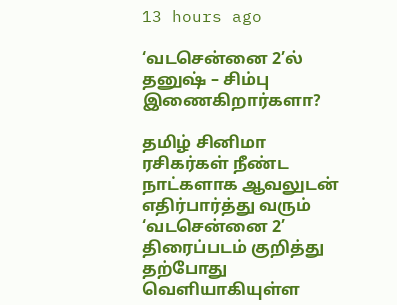13 hours ago

‘வடசென்னை 2’ல் தனுஷ் – சிம்பு இணைகிறார்களா?

தமிழ் சினிமா ரசிகர்கள் நீண்ட நாட்களாக ஆவலுடன் எதிர்பார்த்து வரும் ‘வடசென்னை 2’ திரைப்படம் குறித்து தற்போது வெளியாகியுள்ள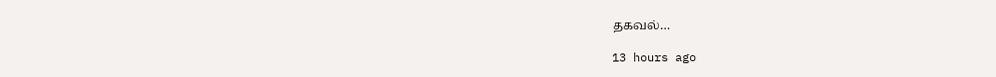தகவல்…

13 hours ago